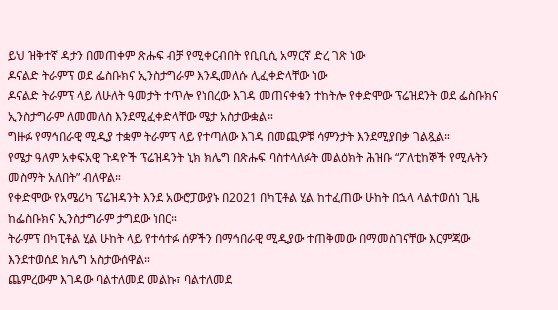ይህ ዝቅተኛ ዳታን በመጠቀም ጽሑፍ ብቻ የሚቀርብበት የቢቢሲ አማርኛ ድረ ገጽ ነው
ዶናልድ ትራምፕ ወደ ፌስቡክና ኢንስታግራም እንዲመለሱ ሊፈቀድላቸው ነው
ዶናልድ ትራምፕ ላይ ለሁለት ዓመታት ተጥሎ የነበረው እገዳ መጠናቀቁን ተከትሎ የቀድሞው ፕሬዝደንት ወደ ፌስቡክና ኢንስታግራም ለመመለስ እንደሚፈቀድላቸው ሜታ አስታውቋል።
ግዙፉ የማኅበራዊ ሚዲያ ተቋም ትራምፕ ላይ የተጣለው እገዳ በመጪዎቹ ሳምንታት እንደሚያበቃ ገልጿል።
የሜታ ዓለም አቀፍአዊ ጉዳዮች ፕሬዝዳንት ኒክ ክሌግ በጽሑፍ ባስተላለፉት መልዕክት ሕዝቡ “ፖለቲከኞች የሚሉትን መስማት አለበት” ብለዋል።
የቀድሞው የአሜሪካ ፕሬዝዳንት እንደ አውሮፓውያኑ በ2021 በካፒቶል ሂል ከተፈጠው ሁከት በኋላ ላልተወሰነ ጊዜ ከፌስቡክና ኢንስታግራም ታግደው ነበር።
ትራምፕ በካፒቶል ሂል ሁከት ላይ የተሳተፉ ሰዎችን በማኅበራዊ ሚዲያው ተጠቅመው በማመስገናቸው እርምጃው እንደተወሰደ ክሌግ አስታውሰዋል።
ጨምረውም እገዳው ባልተለመደ መልኩ፣ ባልተለመደ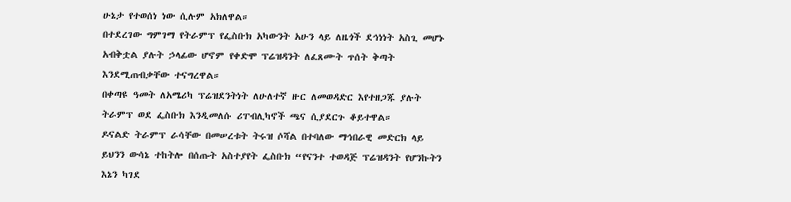ሁኔታ የተወሰነ ነው ሲሉም አክለዋል።
በተደረገው ግምገማ የትራምፕ የፌስቡክ አካውንት አሁን ላይ ለዜጎች ደኅነነት አስጊ መሆኑ አብቅቷል ያሉት ኃላፊው ሆኖም የቀድሞ ፕሬዝዳንት ለፈጸሙት ጥሰት ቅጣት እንደሚጠብቃቸው ተናግረዋል።
በቀጣዩ ዓመት ለአሜሪካ ፕሬዝደንትነት ለሁለተኛ ዙር ለመወዳድር እየተዘጋጁ ያሉት ትራምፕ ወደ ፌስቡክ እንዲመለሱ ሪፐብሊካኖች ጫና ሲያደርጉ ቆይተዋል።
ዶናልድ ትራምፕ ራሳቸው በመሠረቱት ትሩዝ ሶሻል በተባለው ማኅበራዊ መድርክ ላይ ይህንን ውሳኔ ተከትሎ በሰጡት አስተያየት ፌስቡክ “የናንተ ተወዳጅ ፕሬዝዳንት የሆንኩትን እኔን ካገደ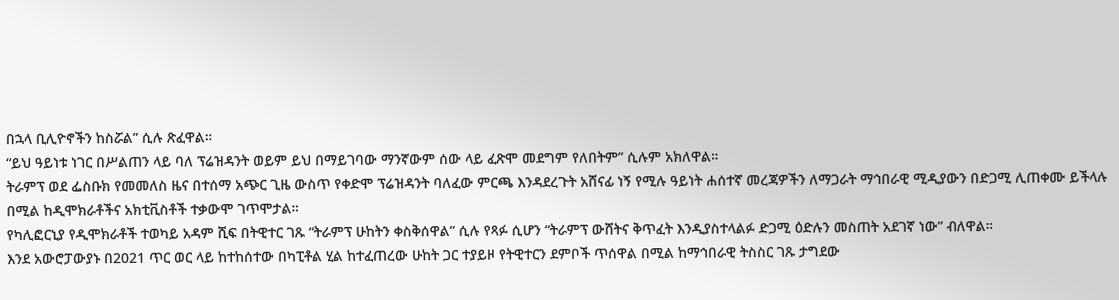በኋላ ቢሊዮኖችን ከስሯል” ሲሉ ጽፈዋል።
“ይህ ዓይነቱ ነገር በሥልጠን ላይ ባለ ፕሬዝዳንት ወይም ይህ በማይገባው ማንኛውም ሰው ላይ ፈጽሞ መደግም የለበትም” ሲሉም አክለዋል።
ትራምፕ ወደ ፌስቡክ የመመለስ ዜና በተሰማ አጭር ጊዜ ውስጥ የቀድሞ ፕሬዝዳንት ባለፈው ምርጫ እንዳደረጉት አሸናፊ ነኝ የሚሉ ዓይነት ሐሰተኛ መረጃዎችን ለማጋራት ማኅበራዊ ሚዲያውን በድጋሚ ሊጠቀሙ ይችላሉ በሚል ከዲሞክራቶችና አክቲቪስቶች ተቃውሞ ገጥሞታል።
የካሊፎርኒያ የዲሞክራቶች ተወካይ አዳም ሺፍ በትዊተር ገጹ “ትራምፕ ሁከትን ቀስቅሰዋል” ሲሉ የጻፉ ሲሆን “ትራምፕ ውሸትና ቅጥፈት እንዲያስተላልፉ ድጋሚ ዕድሉን መስጠት አደገኛ ነው” ብለዋል።
እንደ አውሮፓውያኑ በ2021 ጥር ወር ላይ ከተከሰተው በካፒቶል ሂል ከተፈጠረው ሁከት ጋር ተያይዞ የትዊተርን ደምቦች ጥሰዋል በሚል ከማኅበራዊ ትስስር ገጹ ታግደው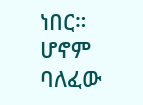ነበር።
ሆኖም ባለፈው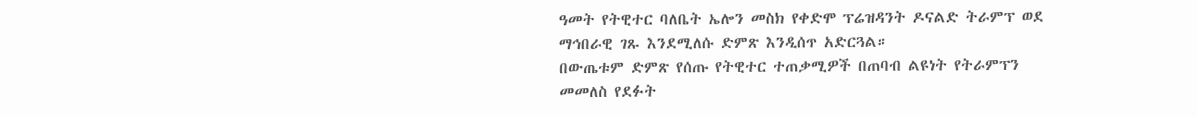ዓመት የትዊተር ባለቤት ኤሎን መስክ የቀድሞ ፕሬዝዳንት ዶናልድ ትራምፕ ወደ ማኅበራዊ ገጹ እንደሚለሱ ድምጽ እንዲሰጥ አድርጓል።
በውጤቱም ድምጽ የሰጡ የትዊተር ተጠቃሚዎች በጠባብ ልዩነት የትራምፕን መመለስ የደፉት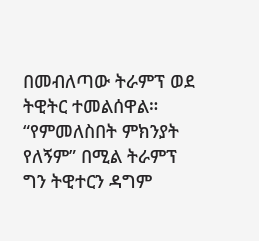በመብለጣው ትራምፕ ወደ ትዊትር ተመልሰዋል።
“የምመለስበት ምክንያት የለኝም” በሚል ትራምፕ ግን ትዊተርን ዳግም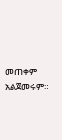መጠቀም አልጀመሩም።